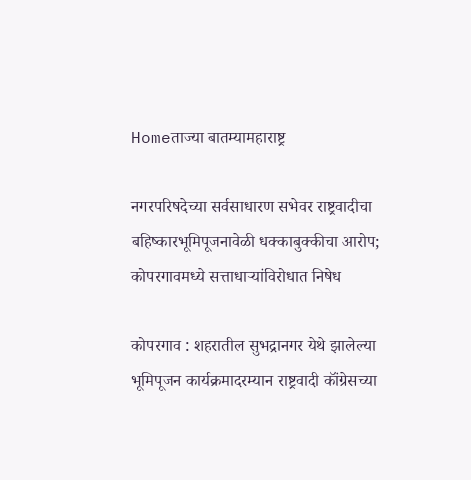Homeताज्या बातम्यामहाराष्ट्र

नगरपरिषदेच्या सर्वसाधारण सभेवर राष्ट्रवादीचा बहिष्कारभूमिपूजनावेळी धक्काबुक्कीचा आरोप; कोपरगावमध्ये सत्ताधाऱ्यांविरोधात निषेध

कोपरगाव : शहरातील सुभद्रानगर येथे झालेल्या भूमिपूजन कार्यक्रमादरम्यान राष्ट्रवादी कॉंग्रेसच्या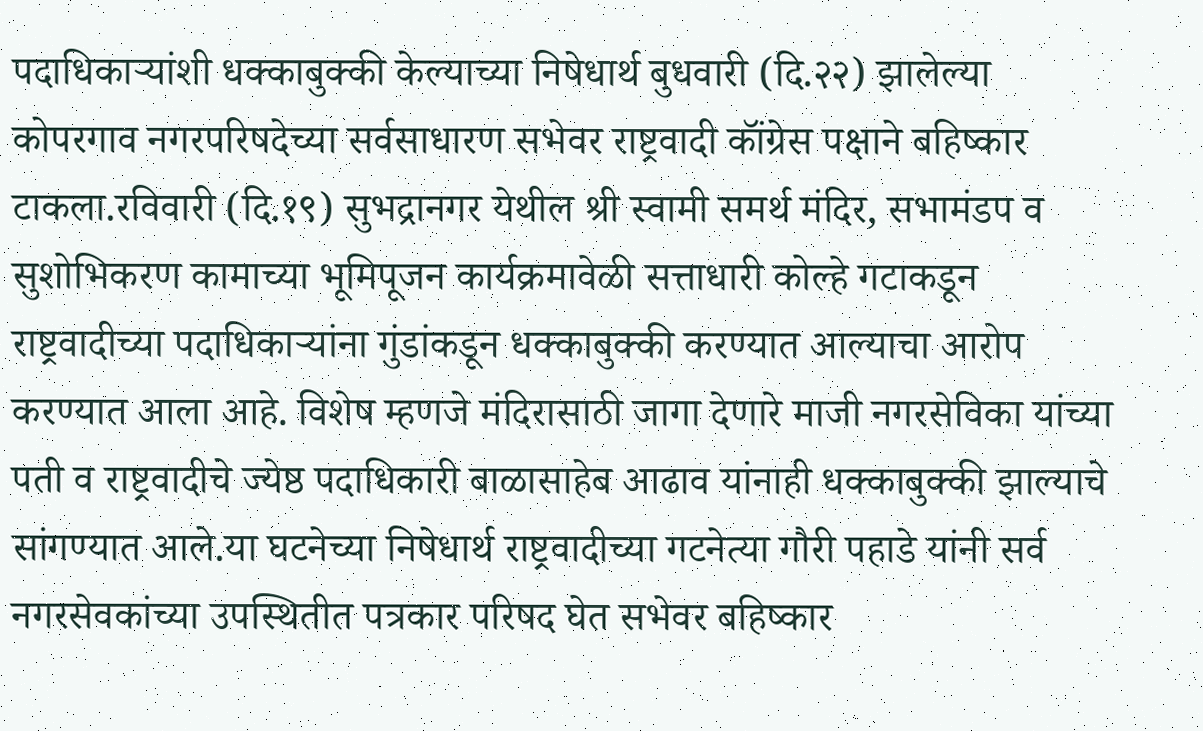पदाधिकाऱ्यांशी धक्काबुक्की केल्याच्या निषेधार्थ बुधवारी (दि.२२) झालेल्या कोपरगाव नगरपरिषदेच्या सर्वसाधारण सभेवर राष्ट्रवादी कॉंग्रेस पक्षाने बहिष्कार टाकला.रविवारी (दि.१९) सुभद्रानगर येथील श्री स्वामी समर्थ मंदिर, सभामंडप व सुशोभिकरण कामाच्या भूमिपूजन कार्यक्रमावेळी सत्ताधारी कोल्हे गटाकडून राष्ट्रवादीच्या पदाधिकाऱ्यांना गुंडांकडून धक्काबुक्की करण्यात आल्याचा आरोप करण्यात आला आहे. विशेष म्हणजे मंदिरासाठी जागा देणारे माजी नगरसेविका यांच्या पती व राष्ट्रवादीचे ज्येष्ठ पदाधिकारी बाळासाहेब आढाव यांनाही धक्काबुक्की झाल्याचे सांगण्यात आले.या घटनेच्या निषेधार्थ राष्ट्रवादीच्या गटनेत्या गौरी पहाडे यांनी सर्व नगरसेवकांच्या उपस्थितीत पत्रकार परिषद घेत सभेवर बहिष्कार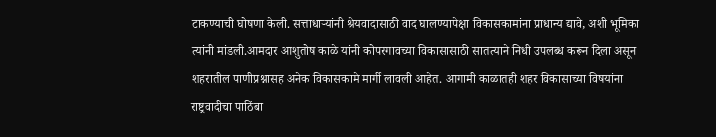टाकण्याची घोषणा केली. सत्ताधाऱ्यांनी श्रेयवादासाठी वाद घालण्यापेक्षा विकासकामांना प्राधान्य द्यावे, अशी भूमिका त्यांनी मांडली.आमदार आशुतोष काळे यांनी कोपरगावच्या विकासासाठी सातत्याने निधी उपलब्ध करून दिला असून शहरातील पाणीप्रश्नासह अनेक विकासकामे मार्गी लावली आहेत. आगामी काळातही शहर विकासाच्या विषयांना राष्ट्रवादीचा पाठिंबा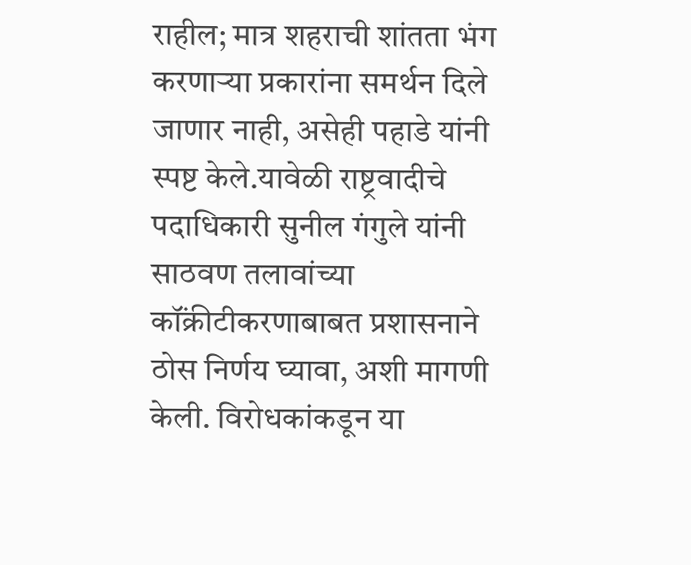राहील; मात्र शहराची शांतता भंग करणाऱ्या प्रकारांना समर्थन दिले जाणार नाही, असेही पहाडे यांनी स्पष्ट केले.यावेळी राष्ट्रवादीचे पदाधिकारी सुनील गंगुले यांनी साठवण तलावांच्या कॉंक्रीटीकरणाबाबत प्रशासनाने ठोस निर्णय घ्यावा, अशी मागणी केली. विरोधकांकडून या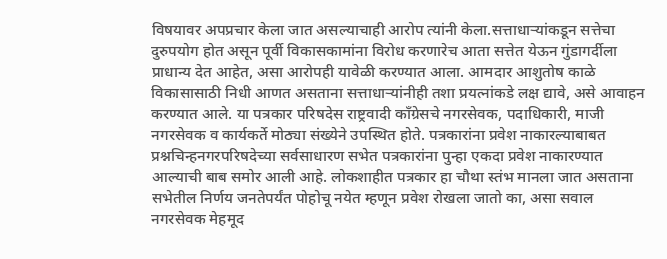विषयावर अपप्रचार केला जात असल्याचाही आरोप त्यांनी केला.सत्ताधाऱ्यांकडून सत्तेचा दुरुपयोग होत असून पूर्वी विकासकामांना विरोध करणारेच आता सत्तेत येऊन गुंडागर्दीला प्राधान्य देत आहेत, असा आरोपही यावेळी करण्यात आला. आमदार आशुतोष काळे विकासासाठी निधी आणत असताना सत्ताधाऱ्यांनीही तशा प्रयत्नांकडे लक्ष द्यावे, असे आवाहन करण्यात आले. या पत्रकार परिषदेस राष्ट्रवादी कॉंग्रेसचे नगरसेवक, पदाधिकारी, माजी नगरसेवक व कार्यकर्ते मोठ्या संख्येने उपस्थित होते. पत्रकारांना प्रवेश नाकारल्याबाबत प्रश्नचिन्हनगरपरिषदेच्या सर्वसाधारण सभेत पत्रकारांना पुन्हा एकदा प्रवेश नाकारण्यात आल्याची बाब समोर आली आहे. लोकशाहीत पत्रकार हा चौथा स्तंभ मानला जात असताना सभेतील निर्णय जनतेपर्यंत पोहोचू नयेत म्हणून प्रवेश रोखला जातो का, असा सवाल नगरसेवक मेहमूद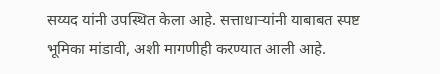सय्यद यांनी उपस्थित केला आहे. सत्ताधाऱ्यांनी याबाबत स्पष्ट भूमिका मांडावी, अशी मागणीही करण्यात आली आहे.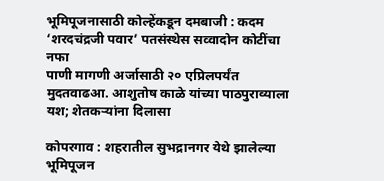भूमिपूजनासाठी कोल्हेंकडून दमबाजी : कदम
‘शरदचंद्रजी पवार’ पतसंस्थेस सव्वादोन कोटींचा नफा
पाणी मागणी अर्जासाठी २० एप्रिलपर्यंत मुदतवाढआ. आशुतोष काळे यांच्या पाठपुराव्याला यश; शेतकऱ्यांना दिलासा

कोपरगाव : शहरातील सुभद्रानगर येथे झालेल्या भूमिपूजन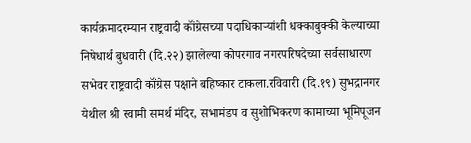कार्यक्रमादरम्यान राष्ट्रवादी कॉंग्रेसच्या पदाधिकाऱ्यांशी धक्काबुक्की केल्याच्या निषेधार्थ बुधवारी (दि.२२) झालेल्या कोपरगाव नगरपरिषदेच्या सर्वसाधारण सभेवर राष्ट्रवादी कॉंग्रेस पक्षाने बहिष्कार टाकला.रविवारी (दि.१९) सुभद्रानगर येथील श्री स्वामी समर्थ मंदिर, सभामंडप व सुशोभिकरण कामाच्या भूमिपूजन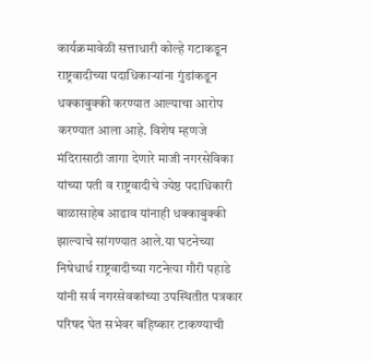कार्यक्रमावेळी सत्ताधारी कोल्हे गटाकडून राष्ट्रवादीच्या पदाधिकाऱ्यांना गुंडांकडून धक्काबुक्की करण्यात आल्याचा आरोप करण्यात आला आहे. विशेष म्हणजे मंदिरासाठी जागा देणारे माजी नगरसेविका यांच्या पती व राष्ट्रवादीचे ज्येष्ठ पदाधिकारी बाळासाहेब आढाव यांनाही धक्काबुक्की झाल्याचे सांगण्यात आले.या घटनेच्या निषेधार्थ राष्ट्रवादीच्या गटनेत्या गौरी पहाडे यांनी सर्व नगरसेवकांच्या उपस्थितीत पत्रकार परिषद घेत सभेवर बहिष्कार टाकण्याची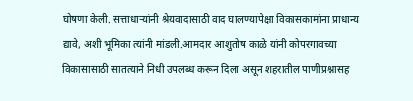घोषणा केली. सत्ताधाऱ्यांनी श्रेयवादासाठी वाद घालण्यापेक्षा विकासकामांना प्राधान्य द्यावे, अशी भूमिका त्यांनी मांडली.आमदार आशुतोष काळे यांनी कोपरगावच्या विकासासाठी सातत्याने निधी उपलब्ध करून दिला असून शहरातील पाणीप्रश्नासह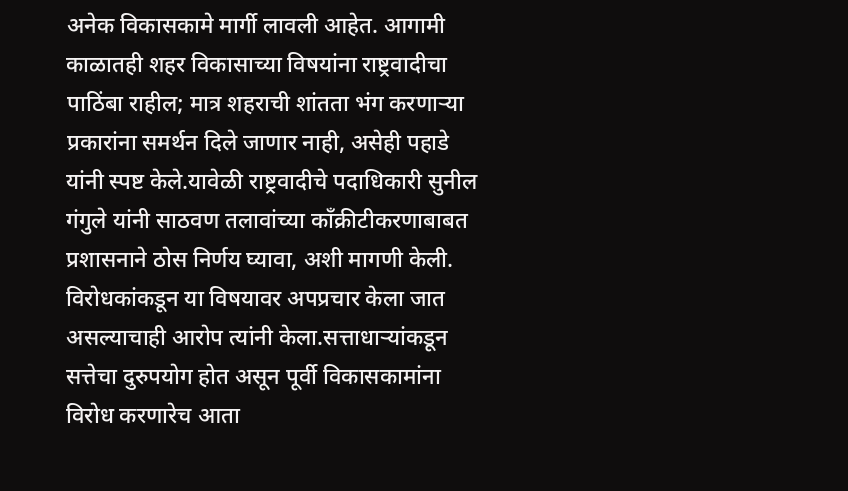अनेक विकासकामे मार्गी लावली आहेत. आगामी काळातही शहर विकासाच्या विषयांना राष्ट्रवादीचा पाठिंबा राहील; मात्र शहराची शांतता भंग करणाऱ्या प्रकारांना समर्थन दिले जाणार नाही, असेही पहाडे यांनी स्पष्ट केले.यावेळी राष्ट्रवादीचे पदाधिकारी सुनील गंगुले यांनी साठवण तलावांच्या कॉंक्रीटीकरणाबाबत प्रशासनाने ठोस निर्णय घ्यावा, अशी मागणी केली. विरोधकांकडून या विषयावर अपप्रचार केला जात असल्याचाही आरोप त्यांनी केला.सत्ताधाऱ्यांकडून सत्तेचा दुरुपयोग होत असून पूर्वी विकासकामांना विरोध करणारेच आता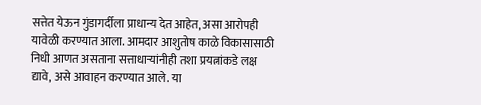सत्तेत येऊन गुंडागर्दीला प्राधान्य देत आहेत, असा आरोपही यावेळी करण्यात आला. आमदार आशुतोष काळे विकासासाठी निधी आणत असताना सत्ताधाऱ्यांनीही तशा प्रयत्नांकडे लक्ष द्यावे, असे आवाहन करण्यात आले. या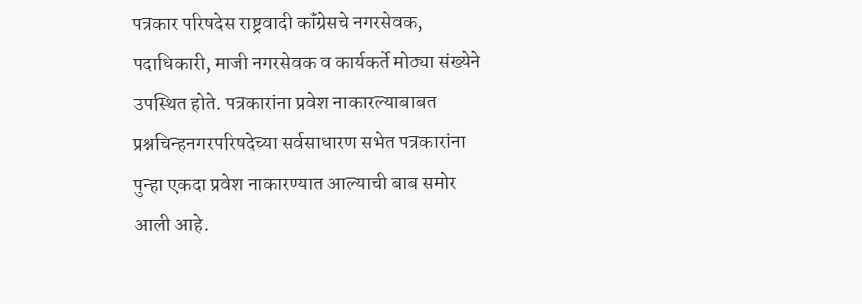पत्रकार परिषदेस राष्ट्रवादी कॉंग्रेसचे नगरसेवक, पदाधिकारी, माजी नगरसेवक व कार्यकर्ते मोठ्या संख्येने उपस्थित होते. पत्रकारांना प्रवेश नाकारल्याबाबत प्रश्नचिन्हनगरपरिषदेच्या सर्वसाधारण सभेत पत्रकारांना पुन्हा एकदा प्रवेश नाकारण्यात आल्याची बाब समोर आली आहे.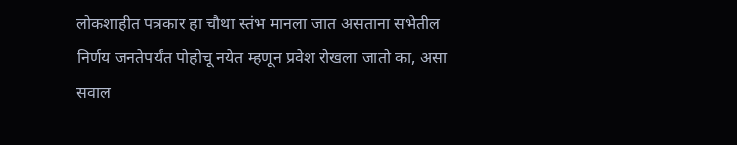लोकशाहीत पत्रकार हा चौथा स्तंभ मानला जात असताना सभेतील निर्णय जनतेपर्यंत पोहोचू नयेत म्हणून प्रवेश रोखला जातो का, असा सवाल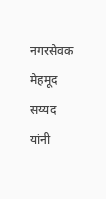नगरसेवक मेहमूद सय्यद यांनी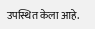उपस्थित केला आहे.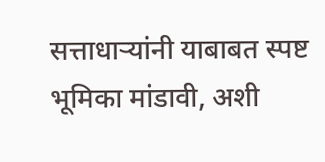सत्ताधाऱ्यांनी याबाबत स्पष्ट भूमिका मांडावी, अशी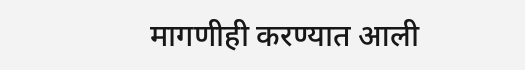मागणीही करण्यात आली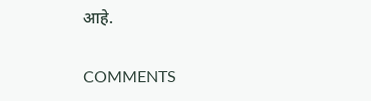आहे.

COMMENTS